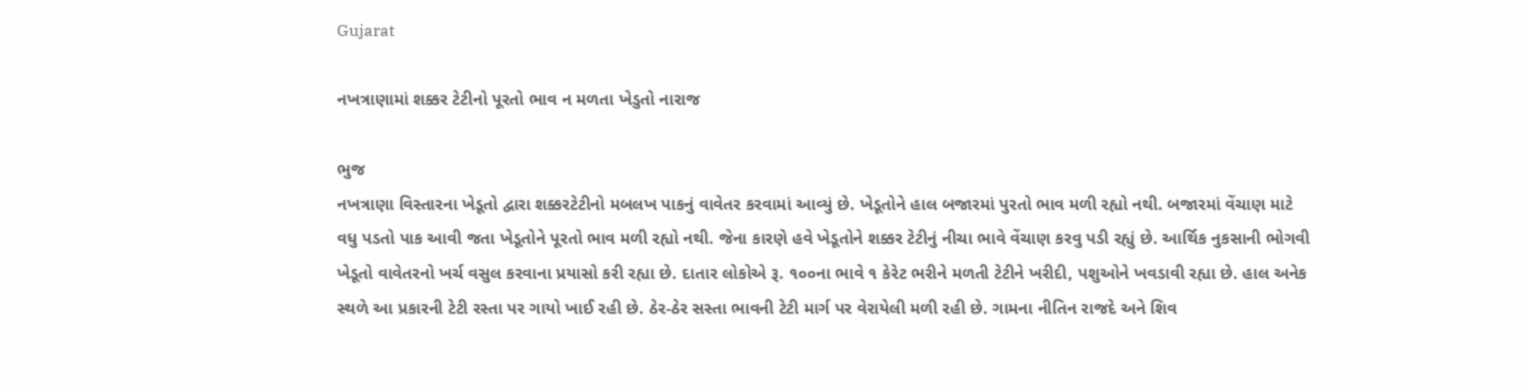Gujarat

નખત્રાણામાં શક્કર ટેટીનો પૂરતો ભાવ ન મળતા ખેડુતો નારાજ

ભુજ
નખત્રાણા વિસ્તારના ખેડૂતો દ્વારા શક્કરટેટીનો મબલખ પાકનું વાવેતર કરવામાં આવ્યું છે. ખેડૂતોને હાલ બજારમાં પુરતો ભાવ મળી રહ્યો નથી. બજારમાં વેંચાણ માટે વધુ પડતો પાક આવી જતા ખેડૂતોને પૂરતો ભાવ મળી રહ્યો નથી. જેના કારણે હવે ખેડૂતોને શક્કર ટેટીનું નીચા ભાવે વેંચાણ કરવુ પડી રહ્યું છે. આર્થિક નુકસાની ભોગવી ખેડૂતો વાવેતરનો ખર્ચ વસુલ કરવાના પ્રયાસો કરી રહ્યા છે. દાતાર લોકોએ રૂ. ૧૦૦ના ભાવે ૧ કેરેટ ભરીને મળતી ટેટીને ખરીદી, પશુઓને ખવડાવી રહ્યા છે. હાલ અનેક સ્થળે આ પ્રકારની ટેટી રસ્તા પર ગાયો ખાઈ રહી છે. ઠેર-ઠેર સસ્તા ભાવની ટેટી માર્ગ પર વેરાયેલી મળી રહી છે. ગામના નીતિન રાજદે અને શિવ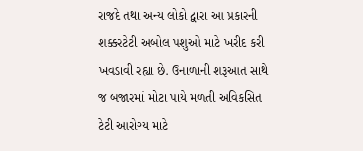રાજદે તથા અન્ય લોકો દ્વારા આ પ્રકારની શક્કરટેટી અબોલ પશુઓ માટે ખરીદ કરી ખવડાવી રહ્યા છે. ઉનાળાની શરૂઆત સાથે જ બજારમાં મોટા પાયે મળતી અવિકસિત ટેટી આરોગ્ય માટે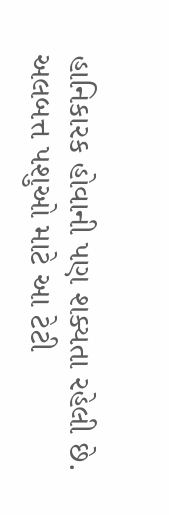હાનિકારક હોવાની પણ શક્યતા રહેલી છે. અલબત્ત પશુઓ માટે આ ટેટી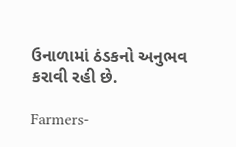ઉનાળામાં ઠંડકનો અનુભવ કરાવી રહી છે.

Farmers-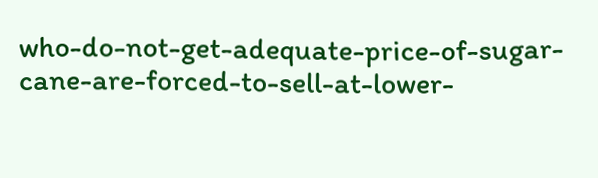who-do-not-get-adequate-price-of-sugar-cane-are-forced-to-sell-at-lower-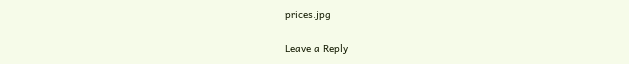prices.jpg

Leave a Reply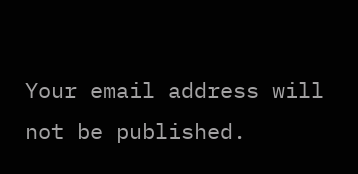Your email address will not be published.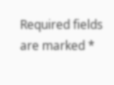Required fields are marked *